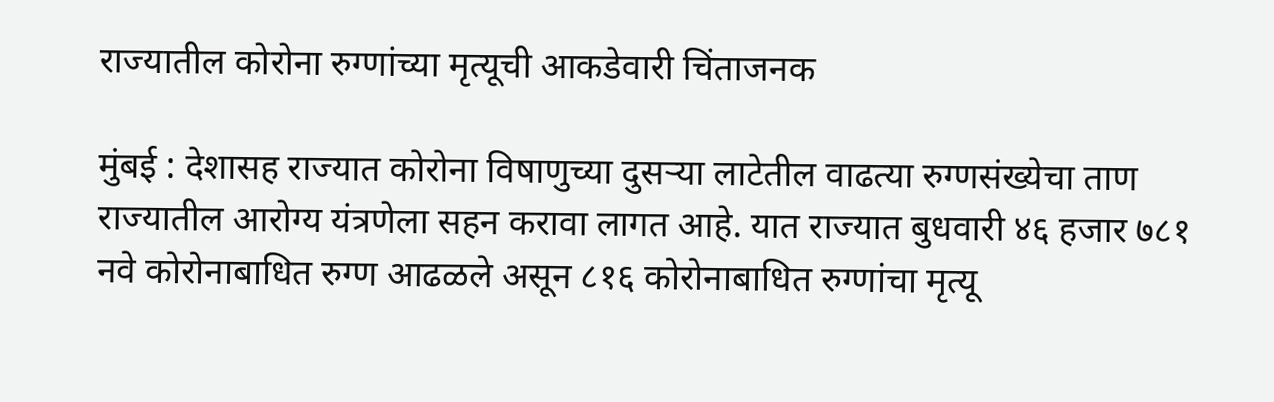राज्यातील कोरोना रुग्णांच्या मृत्यूची आकडेवारी चिंताजनक

मुंबई : देशासह राज्यात कोरोना विषाणुच्या दुसऱ्या लाटेतील वाढत्या रुग्णसंख्येचा ताण राज्यातील आरोग्य यंत्रणेला सहन करावा लागत आहे. यात राज्यात बुधवारी ४६ हजार ७८१ नवे कोरोनाबाधित रुग्ण आढळले असून ८१६ कोरोनाबाधित रुग्णांचा मृत्यू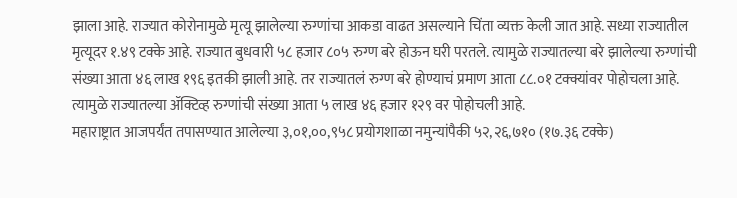झाला आहे. राज्यात कोरोनामुळे मृत्यू झालेल्या रुग्णांचा आकडा वाढत असल्याने चिंता व्यक्त केली जात आहे. सध्या राज्यातील मृत्यूदर १.४९ टक्के आहे. राज्यात बुधवारी ५८ हजार ८०५ रुग्ण बरे होऊन घरी परतले. त्यामुळे राज्यातल्या बरे झालेल्या रुग्णांची संख्या आता ४६ लाख १९६ इतकी झाली आहे. तर राज्यातलं रुग्ण बरे होण्याचं प्रमाण आता ८८.०१ टक्क्यांवर पोहोचला आहे. त्यामुळे राज्यातल्या ॲक्टिव्ह रुग्णांची संख्या आता ५ लाख ४६ हजार १२९ वर पोहोचली आहे.
महाराष्ट्रात आजपर्यंत तपासण्यात आलेल्या ३,०१,००,९५८ प्रयोगशाळा नमुन्यांपैकी ५२,२६,७१० (१७.३६ टक्के)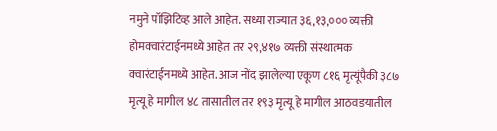नमुने पॉझिटिव्ह आले आहेत. सध्या राज्यात ३६,१३,००० व्यक्ती होमक्वारंटाईनमध्ये आहेत तर २९,४१७ व्यक्ती संस्थात्मक क्वारंटाईनमध्ये आहेत. आज नोंद झालेल्या एकूण ८१६ मृत्यूंपैकी ३८७ मृत्यू हे मागील ४८ तासातील तर १९३ मृत्यू हे मागील आठवडयातील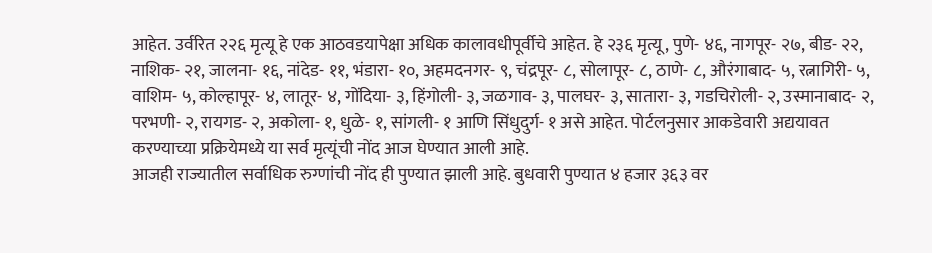आहेत. उर्वरित २२६ मृत्यू हे एक आठवडयापेक्षा अधिक कालावधीपूर्वीचे आहेत. हे २३६ मृत्यू, पुणे- ४६, नागपूर- २७, बीड- २२, नाशिक- २१, जालना- १६, नांदेड- ११, भंडारा- १०, अहमदनगर- ९, चंद्रपूर- ८, सोलापूर- ८, ठाणे- ८, औरंगाबाद- ५, रत्नागिरी- ५, वाशिम- ५, कोल्हापूर- ४, लातूर- ४, गोंदिया- ३, हिंगोली- ३, जळगाव- ३, पालघर- ३, सातारा- ३, गडचिरोली- २, उस्मानाबाद- २, परभणी- २, रायगड- २, अकोला- १, धुळे- १, सांगली- १ आणि सिंधुदुर्ग- १ असे आहेत. पोर्टलनुसार आकडेवारी अद्ययावत करण्याच्या प्रक्रियेमध्ये या सर्व मृत्यूंची नोंद आज घेण्यात आली आहे.
आजही राज्यातील सर्वाधिक रुग्णांची नोंद ही पुण्यात झाली आहे. बुधवारी पुण्यात ४ हजार ३६३ वर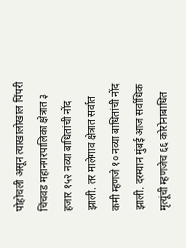पोहोचली असून त्याखालोखाल पिंपरी चिंचवड महानगरपालिका क्षेत्रात ३ हजार १५२ नव्या बाधितांची नोंद झाली. तर मालेगाव क्षेत्रात सर्वात कमी म्हणजे १० नव्या बाधितांची नोंद झाली. दरम्यान मुंबई आज सर्वाधिक मृत्यूंची म्हणजेच ६६ कोरोनाबाधित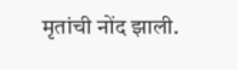मृतांची नोंद झाली.